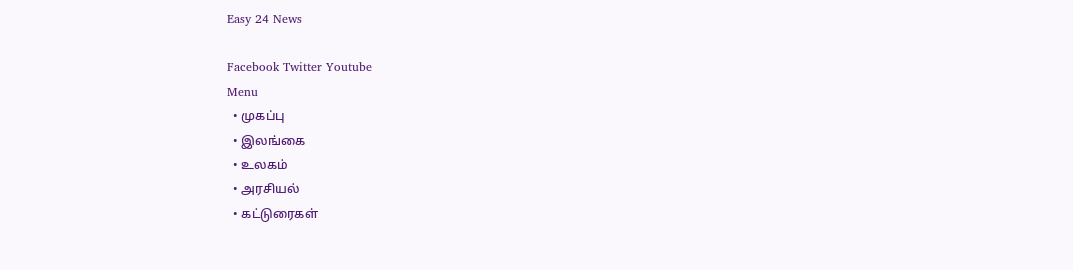Easy 24 News

Facebook Twitter Youtube
Menu
  • முகப்பு
  • இலங்கை
  • உலகம்
  • அரசியல்
  • கட்டுரைகள்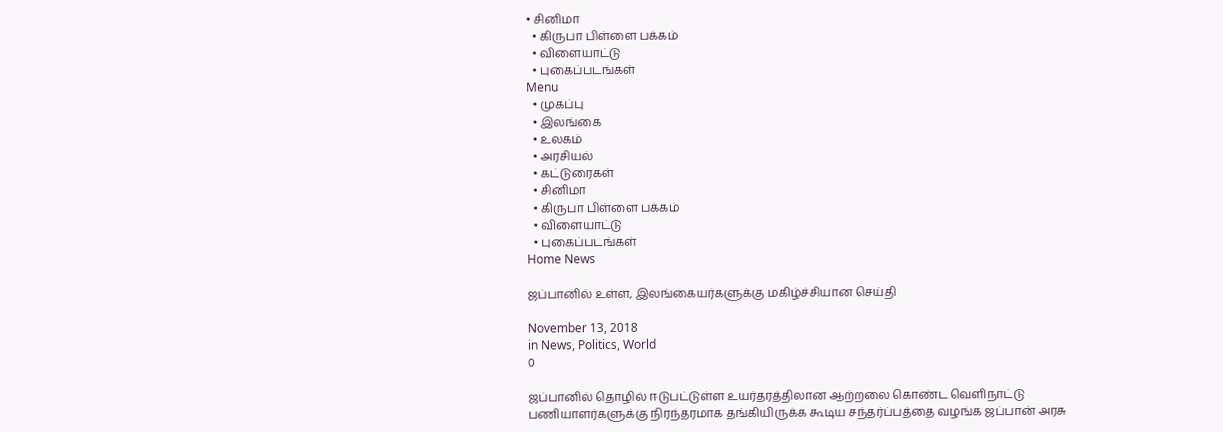• சினிமா
  • கிருபா பிள்ளை பக்கம்
  • விளையாட்டு
  • புகைப்படங்கள்
Menu
  • முகப்பு
  • இலங்கை
  • உலகம்
  • அரசியல்
  • கட்டுரைகள்
  • சினிமா
  • கிருபா பிள்ளை பக்கம்
  • விளையாட்டு
  • புகைப்படங்கள்
Home News

ஜப்பானில் உள்ள, இலங்கையர்களுக்கு மகிழ்ச்சியான செய்தி

November 13, 2018
in News, Politics, World
0

ஜப்பானில் தொழில் ஈடுபட்டுள்ள உயர்தரத்திலான ஆற்றலை கொண்ட வெளிநாட்டு பணியாளர்களுக்கு நிரந்தரமாக தங்கியிருக்க கூடிய சந்தர்ப்பத்தை வழங்க ஜப்பான் அரசு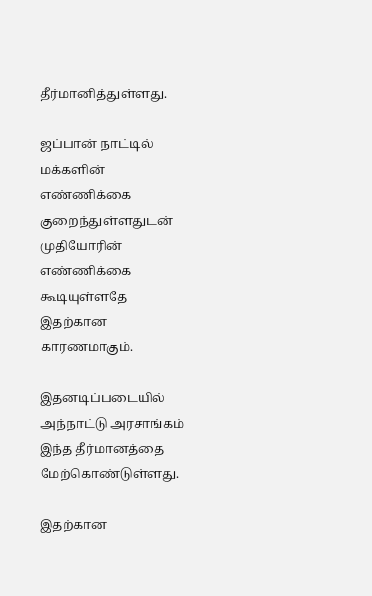தீர்மானித்துள்ளது.

ஜப்பான் நாட்டில் மக்களின் எண்ணிக்கை குறைந்துள்ளதுடன் முதியோரின் எண்ணிக்கை கூடியுள்ளதே இதற்கான காரணமாகும்.

இதனடிப்படையில் அந்நாட்டு அரசாங்கம் இந்த தீர்மானத்தை மேற்கொண்டுள்ளது.

இதற்கான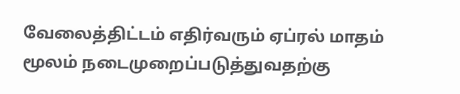வேலைத்திட்டம் எதிர்வரும் ஏப்ரல் மாதம் மூலம் நடைமுறைப்படுத்துவதற்கு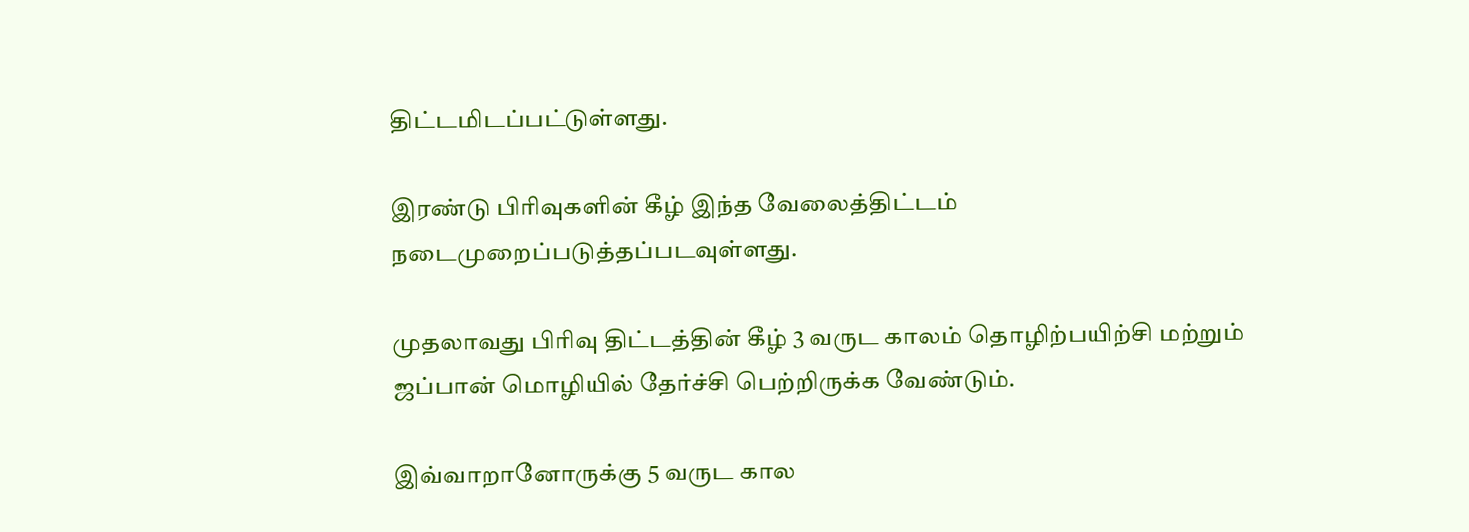திட்டமிடப்பட்டுள்ளது.

இரண்டு பிரிவுகளின் கீழ் இந்த வேலைத்திட்டம் நடைமுறைப்படுத்தப்படவுள்ளது.

முதலாவது பிரிவு திட்டத்தின் கீழ் 3 வருட காலம் தொழிற்பயிற்சி மற்றும் ஜப்பான் மொழியில் தேர்ச்சி பெற்றிருக்க வேண்டும்.

இவ்வாறானோருக்கு 5 வருட கால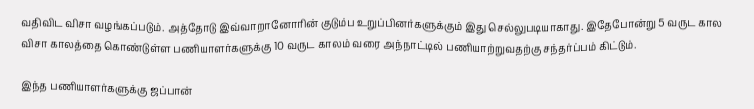வதிவிட விசா வழங்கப்படும். அத்தோடு இவ்வாறானோரின் குடும்ப உறுப்பினர்களுக்கும் இது செல்லுபடியாகாது. இதேபோன்று 5 வருட கால விசா காலத்தை கொண்டுள்ள பணியாளர்களுக்கு 10 வருட காலம் வரை அந்நாட்டில் பணியாற்றுவதற்கு சந்தர்ப்பம் கிட்டும்.

இந்த பணியாளர்களுக்கு ஜப்பான்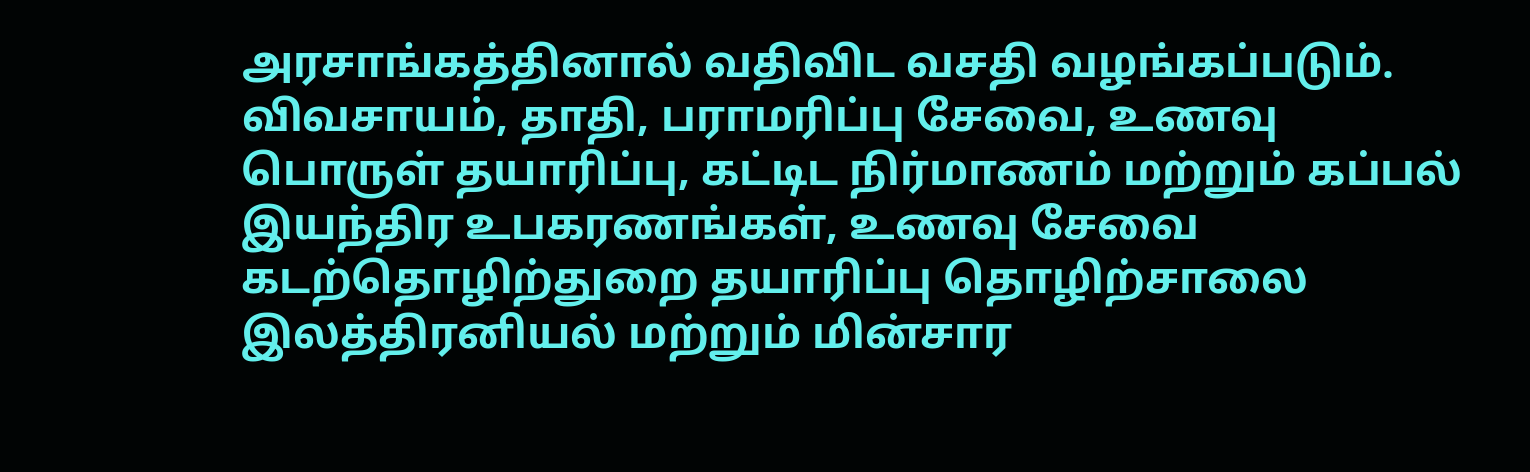அரசாங்கத்தினால் வதிவிட வசதி வழங்கப்படும். விவசாயம், தாதி, பராமரிப்பு சேவை, உணவு பொருள் தயாரிப்பு, கட்டிட நிர்மாணம் மற்றும் கப்பல் இயந்திர உபகரணங்கள், உணவு சேவை கடற்தொழிற்துறை தயாரிப்பு தொழிற்சாலை இலத்திரனியல் மற்றும் மின்சார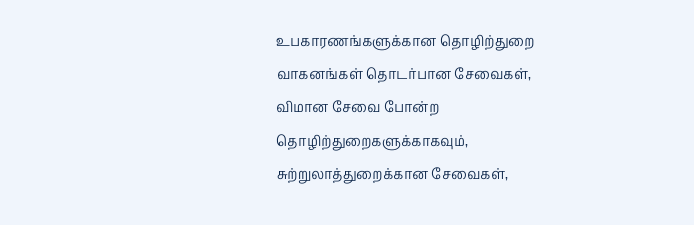உபகாரணங்களுக்கான தொழிற்துறை வாகனங்கள் தொடர்பான சேவைகள், விமான சேவை போன்ற தொழிற்துறைகளுக்காகவும், சுற்றுலாத்துறைக்கான சேவைகள்,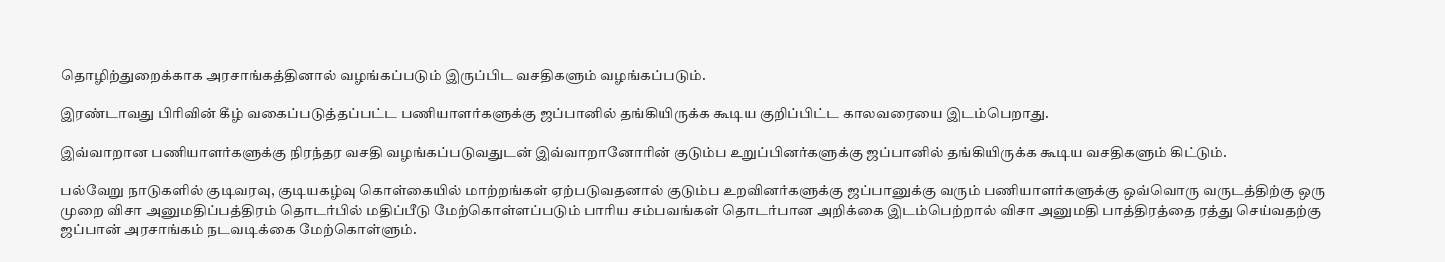தொழிற்துறைக்காக அரசாங்கத்தினால் வழங்கப்படும் இருப்பிட வசதிகளும் வழங்கப்படும்.

இரண்டாவது பிரிவின் கீழ் வகைப்படுத்தப்பட்ட பணியாளர்களுக்கு ஜப்பானில் தங்கியிருக்க கூடிய குறிப்பிட்ட காலவரையை இடம்பெறாது.

இவ்வாறான பணியாளர்களுக்கு நிரந்தர வசதி வழங்கப்படுவதுடன் இவ்வாறானோரின் குடும்ப உறுப்பினர்களுக்கு ஜப்பானில் தங்கியிருக்க கூடிய வசதிகளும் கிட்டும்.

பல்வேறு நாடுகளில் குடிவரவு, குடியகழ்வு கொள்கையில் மாற்றங்கள் ஏற்படுவதனால் குடும்ப உறவினர்களுக்கு ஜப்பானுக்கு வரும் பணியாளர்களுக்கு ஒவ்வொரு வருடத்திற்கு ஒரு முறை விசா அனுமதிப்பத்திரம் தொடர்பில் மதிப்பீடு மேற்கொள்ளப்படும் பாரிய சம்பவங்கள் தொடர்பான அறிக்கை இடம்பெற்றால் விசா அனுமதி பாத்திரத்தை ரத்து செய்வதற்கு ஜப்பான் அரசாங்கம் நடவடிக்கை மேற்கொள்ளும்.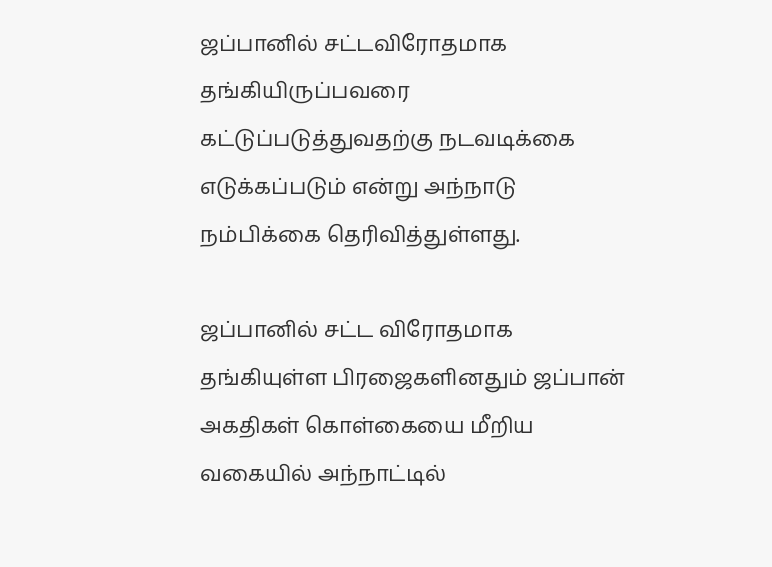ஜப்பானில் சட்டவிரோதமாக தங்கியிருப்பவரை கட்டுப்படுத்துவதற்கு நடவடிக்கை எடுக்கப்படும் என்று அந்நாடு நம்பிக்கை தெரிவித்துள்ளது.

ஜப்பானில் சட்ட விரோதமாக தங்கியுள்ள பிரஜைகளினதும் ஜப்பான் அகதிகள் கொள்கையை மீறிய வகையில் அந்நாட்டில்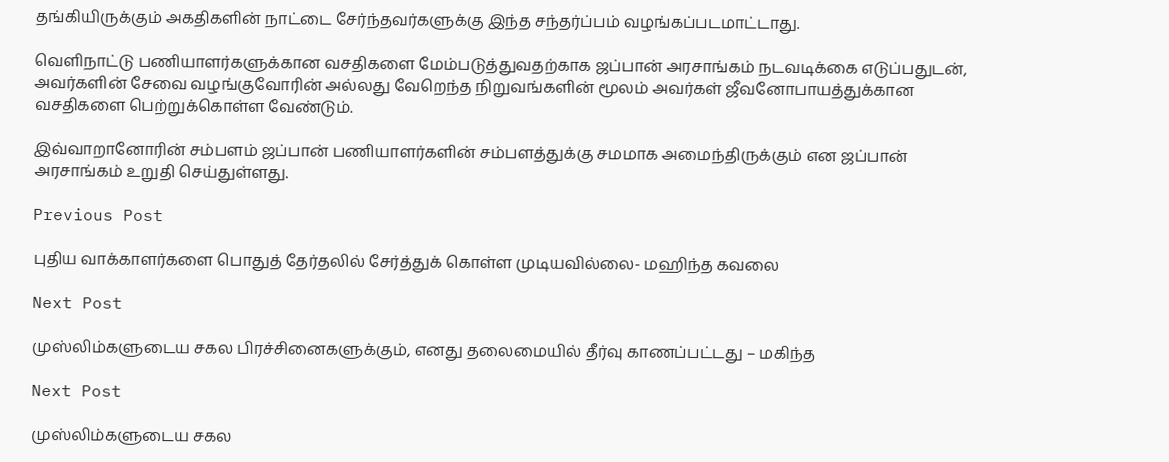தங்கியிருக்கும் அகதிகளின் நாட்டை சேர்ந்தவர்களுக்கு இந்த சந்தர்ப்பம் வழங்கப்படமாட்டாது.

வெளிநாட்டு பணியாளர்களுக்கான வசதிகளை மேம்படுத்துவதற்காக ஜப்பான் அரசாங்கம் நடவடிக்கை எடுப்பதுடன், அவர்களின் சேவை வழங்குவோரின் அல்லது வேறெந்த நிறுவங்களின் மூலம் அவர்கள் ஜீவனோபாயத்துக்கான வசதிகளை பெற்றுக்கொள்ள வேண்டும்.

இவ்வாறானோரின் சம்பளம் ஜப்பான் பணியாளர்களின் சம்பளத்துக்கு சமமாக அமைந்திருக்கும் என ஜப்பான் அரசாங்கம் உறுதி செய்துள்ளது.

Previous Post

புதிய வாக்காளர்களை பொதுத் தேர்தலில் சேர்த்துக் கொள்ள முடியவில்லை- மஹிந்த கவலை

Next Post

முஸ்லிம்களுடைய சகல பிரச்சினைகளுக்கும், எனது தலைமையில் தீர்வு காணப்பட்டது – மகிந்த

Next Post

முஸ்லிம்களுடைய சகல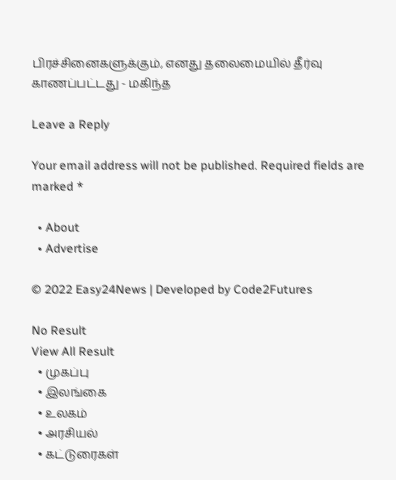பிரச்சினைகளுக்கும், எனது தலைமையில் தீர்வு காணப்பட்டது - மகிந்த

Leave a Reply

Your email address will not be published. Required fields are marked *

  • About
  • Advertise

© 2022 Easy24News | Developed by Code2Futures

No Result
View All Result
  • முகப்பு
  • இலங்கை
  • உலகம்
  • அரசியல்
  • கட்டுரைகள்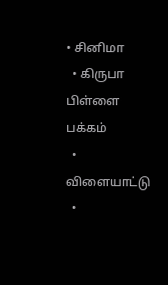• சினிமா
  • கிருபா பிள்ளை பக்கம்
  • விளையாட்டு
  •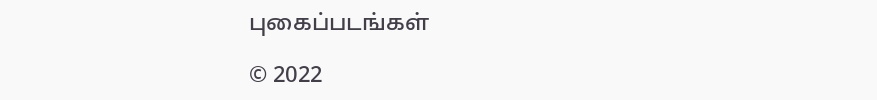புகைப்படங்கள்

© 2022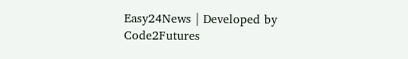Easy24News | Developed by Code2Futures